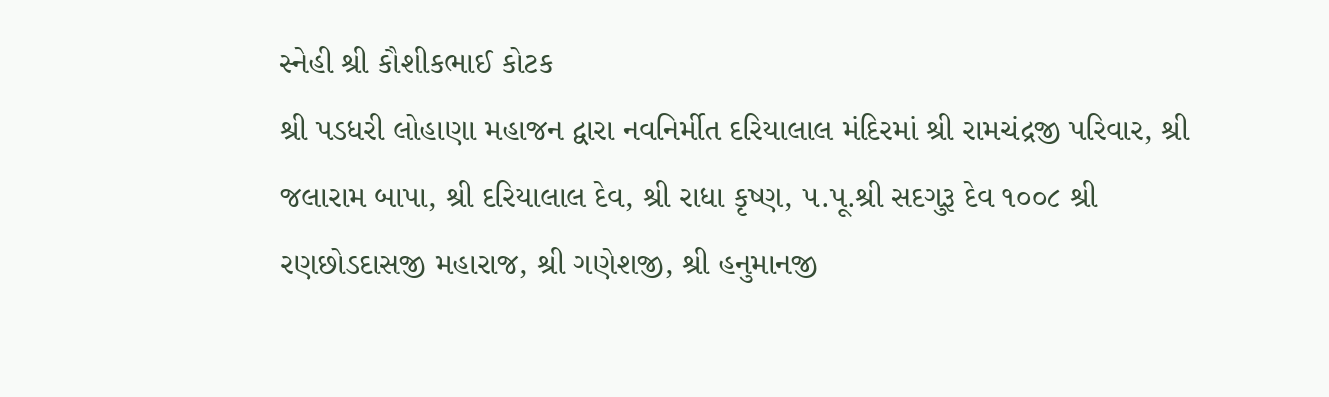સ્નેહી શ્રી કૌશીકભાઈ કોટક
શ્રી પડધરી લોહાણા મહાજન દ્વારા નવનિર્મીત દરિયાલાલ મંદિરમાં શ્રી રામચંદ્રજી પરિવાર, શ્રી જલારામ બાપા, શ્રી દરિયાલાલ દેવ, શ્રી રાધા કૃષ્ણ, ૫.પૂ.શ્રી સદગુરૂ દેવ ૧૦૦૮ શ્રી રણછોડદાસજી મહારાજ, શ્રી ગણેશજી, શ્રી હનુમાનજી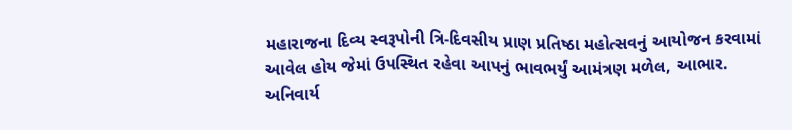મહારાજના દિવ્ય સ્વરૂપોની ત્રિ-દિવસીય પ્રાણ પ્રતિષ્ઠા મહોત્સવનું આયોજન કરવામાં આવેલ હોય જેમાં ઉપસ્થિત રહેવા આપનું ભાવભર્યું આમંત્રણ મળેલ, આભાર.
અનિવાર્ય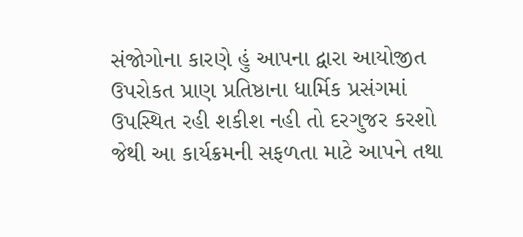સંજોગોના કારણે હું આપના દ્વારા આયોજીત ઉપરોકત પ્રાણ પ્રતિષ્ઠાના ધાર્મિક પ્રસંગમાં ઉપસ્થિત રહી શકીશ નહી તો દરગુજર કરશો જેથી આ કાર્યક્રમની સફળતા માટે આપને તથા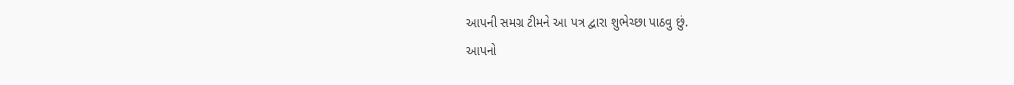આપની સમગ્ર ટીમને આ પત્ર દ્વારા શુભેચ્છા પાઠવુ છું.
આપનો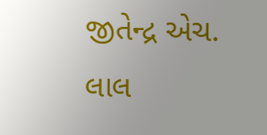જીતેન્દ્ર એચ. લાલ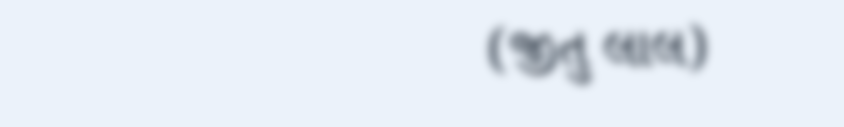(જીતુ લાલ)